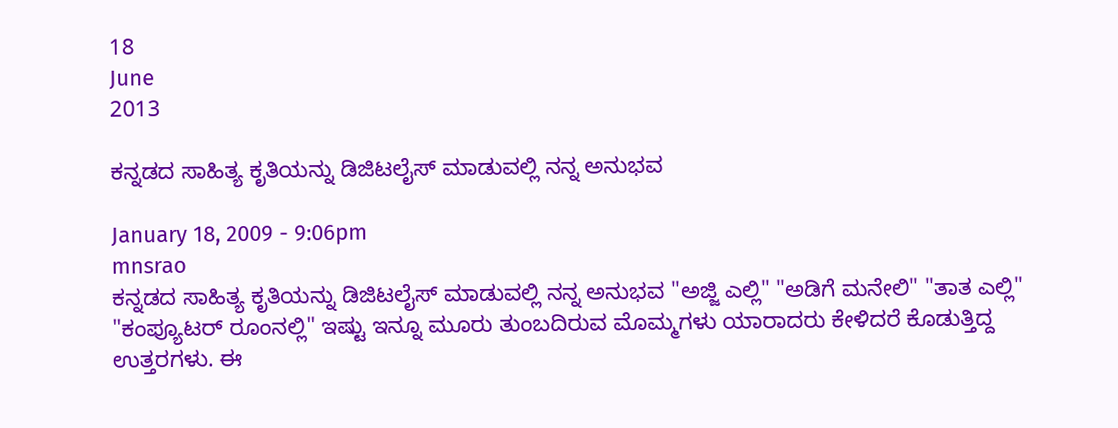18
June
2013

ಕನ್ನಡದ ಸಾಹಿತ್ಯ ಕೃತಿಯನ್ನು ಡಿಜಿಟಲೈಸ್ ಮಾಡುವಲ್ಲಿ ನನ್ನ ಅನುಭವ

January 18, 2009 - 9:06pm
mnsrao
ಕನ್ನಡದ ಸಾಹಿತ್ಯ ಕೃತಿಯನ್ನು ಡಿಜಿಟಲೈಸ್ ಮಾಡುವಲ್ಲಿ ನನ್ನ ಅನುಭವ "ಅಜ್ಜಿ ಎಲ್ಲಿ" "ಅಡಿಗೆ ಮನೇಲಿ" "ತಾತ ಎಲ್ಲಿ" "ಕಂಪ್ಯೂಟರ್ ರೂಂನಲ್ಲಿ" ಇಷ್ಟು ಇನ್ನೂ ಮೂರು ತುಂಬದಿರುವ ಮೊಮ್ಮಗಳು ಯಾರಾದರು ಕೇಳಿದರೆ ಕೊಡುತ್ತಿದ್ದ ಉತ್ತರಗಳು. ಈ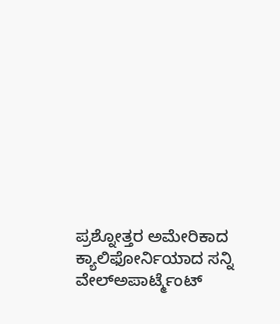ಪ್ರಶ್ನೋತ್ತರ ಅಮೇರಿಕಾದ ಕ್ಯಾಲಿಫೋರ್ನಿಯಾದ ಸನ್ನಿ ವೇಲ್‍ಅಪಾರ್ಟ್ಮೆಂಟ್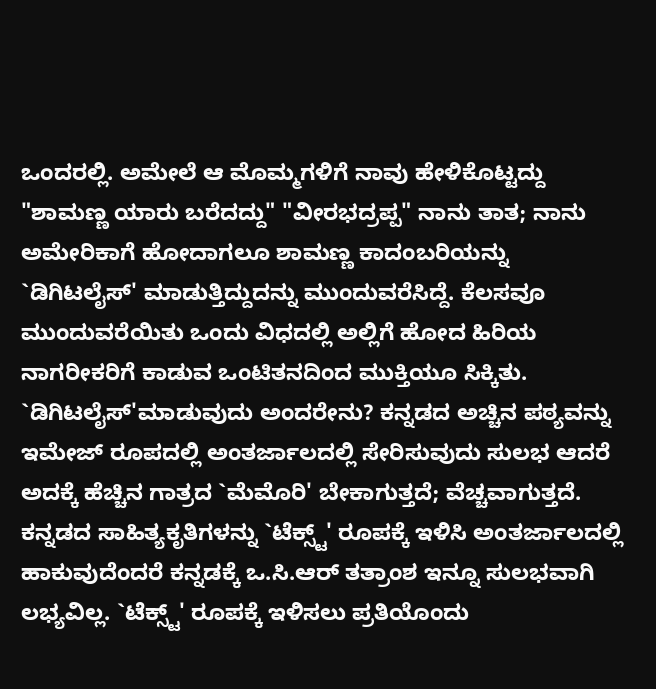ಒಂದರಲ್ಲಿ. ಅಮೇಲೆ ಆ ಮೊಮ್ಮಗಳಿಗೆ ನಾವು ಹೇಳಿಕೊಟ್ಟದ್ದು "ಶಾಮಣ್ಣ ಯಾರು ಬರೆದದ್ದು" "ವೀರಭದ್ರಪ್ಪ" ನಾನು ತಾತ; ನಾನು ಅಮೇರಿಕಾಗೆ ಹೋದಾಗಲೂ ಶಾಮಣ್ಣ ಕಾದಂಬರಿಯನ್ನು `ಡಿಗಿಟಲೈಸ್' ಮಾಡುತ್ತಿದ್ದುದನ್ನು ಮುಂದುವರೆಸಿದ್ದೆ. ಕೆಲಸವೂ ಮುಂದುವರೆಯಿತು ಒಂದು ವಿಧದಲ್ಲಿ ಅಲ್ಲಿಗೆ ಹೋದ ಹಿರಿಯ ನಾಗರೀಕರಿಗೆ ಕಾಡುವ ಒಂಟಿತನದಿಂದ ಮುಕ್ತಿಯೂ ಸಿಕ್ಕಿತು. `ಡಿಗಿಟಲೈಸ್'ಮಾಡುವುದು ಅಂದರೇನು? ಕನ್ನಡದ ಅಚ್ಚಿನ ಪಠ್ಯವನ್ನು ಇಮೇಜ್ ರೂಪದಲ್ಲಿ ಅಂತರ್ಜಾಲದಲ್ಲಿ ಸೇರಿಸುವುದು ಸುಲಭ ಆದರೆ ಅದಕ್ಕೆ ಹೆಚ್ಚಿನ ಗಾತ್ರದ `ಮೆಮೊರಿ' ಬೇಕಾಗುತ್ತದೆ; ವೆಚ್ಚವಾಗುತ್ತದೆ. ಕನ್ನಡದ ಸಾಹಿತ್ಯಕೃತಿಗಳನ್ನು `ಟೆಕ್ಸ್ಟ್' ರೂಪಕ್ಕೆ ಇಳಿಸಿ ಅಂತರ್ಜಾಲದಲ್ಲಿ ಹಾಕುವುದೆಂದರೆ ಕನ್ನಡಕ್ಕೆ ಒ.ಸಿ.ಆರ್ ತತ್ರಾಂಶ ಇನ್ನೂ ಸುಲಭವಾಗಿ ಲಭ್ಯವಿಲ್ಲ. `ಟೆಕ್ಸ್ಟ್' ರೂಪಕ್ಕೆ ಇಳಿಸಲು ಪ್ರತಿಯೊಂದು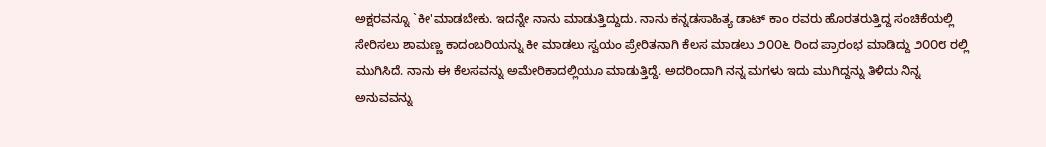ಅಕ್ಷರವನ್ನೂ `ಕೀ'ಮಾಡಬೇಕು. ಇದನ್ನೇ ನಾನು ಮಾಡುತ್ತಿದ್ದುದು. ನಾನು ಕನ್ನಡಸಾಹಿತ್ಯ ಡಾಟ್ ಕಾಂ ರವರು ಹೊರತರುತ್ತಿದ್ದ ಸಂಚಿಕೆಯಲ್ಲಿ ಸೇರಿಸಲು ಶಾಮಣ್ಣ ಕಾದಂಬರಿಯನ್ನು ಕೀ ಮಾಡಲು ಸ್ವಯಂ ಪ್ರೇರಿತನಾಗಿ ಕೆಲಸ ಮಾಡಲು ೨೦೦೬ ರಿಂದ ಪ್ರಾರಂಭ ಮಾಡಿದ್ದು ೨೦೦೮ ರಲ್ಲಿ ಮುಗಿಸಿದೆ. ನಾನು ಈ ಕೆಲಸವನ್ನು ಅಮೇರಿಕಾದಲ್ಲಿಯೂ ಮಾಡುತ್ತಿದ್ದೆ. ಅದರಿಂದಾಗಿ ನನ್ನ ಮಗಳು ಇದು ಮುಗಿದ್ದನ್ನು ತಿಳಿದು ನಿನ್ನ ಅನುವವನ್ನು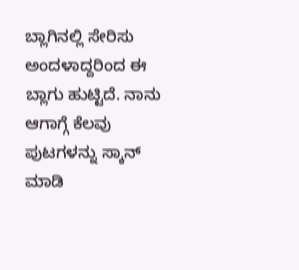ಬ್ಲಾಗಿನಲ್ಲಿ ಸೇರಿಸು ಅಂದಳಾದ್ದರಿಂದ ಈ ಬ್ಲಾಗು ಹುಟ್ಟಿದೆ. ನಾನು ಆಗಾಗ್ಗೆ ಕೆಲವು ಪುಟಗಳನ್ನು ಸ್ಕಾನ್ ಮಾಡಿ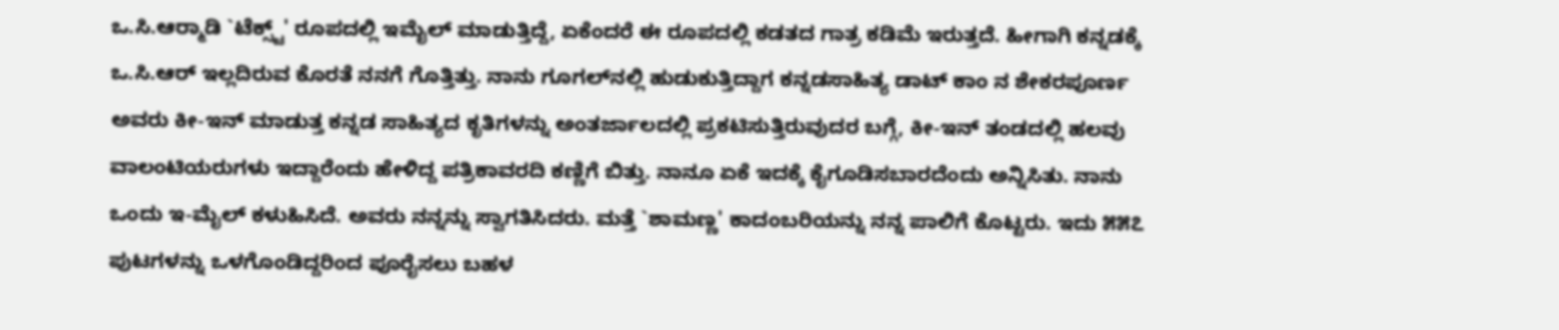ಒ.ಸಿ.ಆರ್‍ಮಾಡಿ `ಟೆಕ್ಸ್ಟ್' ರೂಪದಲ್ಲಿ ಇಮೈಲ್ ಮಾಡುತ್ತಿದ್ದೆ, ಏಕೆಂದರೆ ಈ ರೂಪದಲ್ಲಿ ಕಡತದ ಗಾತ್ರ ಕಡಿಮೆ ಇರುತ್ತದೆ. ಹೀಗಾಗಿ ಕನ್ನಡಕ್ಕೆ ಒ.ಸಿ.ಆರ್ ಇಲ್ಲದಿರುವ ಕೊರತೆ ನನಗೆ ಗೊತ್ತಿತ್ತು. ನಾನು ಗೂಗಲ್‍ನಲ್ಲಿ ಹುಡುಕುತ್ತಿದ್ದಾಗ ಕನ್ನಡಸಾಹಿತ್ಯ ಡಾಟ್ ಕಾಂ ನ ಶೇಕರಪೂರ್ಣ ಅವರು ಕೀ-ಇನ್ ಮಾಡುತ್ತ ಕನ್ನಡ ಸಾಹಿತ್ಯದ ಕೃತಿಗಳನ್ನು ಅಂತರ್ಜಾಲದಲ್ಲಿ ಪ್ರಕಟಿಸುತ್ತಿರುವುದರ ಬಗ್ಗೆ, ಕೀ-ಇನ್ ತಂಡದಲ್ಲಿ ಹಲವು ವಾಲಂಟಿಯರುಗಳು ಇದ್ದಾರೆಂದು ಹೇಳಿದ್ದ ಪತ್ರಿಕಾವರದಿ ಕಣ್ಣಿಗೆ ಬಿತ್ತು. ನಾನೂ ಏಕೆ ಇದಕ್ಕೆ ಕೈಗೂಡಿಸಬಾರದೆಂದು ಅನ್ನಿಸಿತು. ನಾನು ಒಂದು ಇ-ಮೈಲ್ ಕಳುಹಿಸಿದೆ. ಅವರು ನನ್ನನ್ನು ಸ್ವಾಗತಿಸಿದರು. ಮತ್ತೆ `ಶಾಮಣ್ಣ' ಕಾದಂಬರಿಯನ್ನು ನನ್ನ ಪಾಲಿಗೆ ಕೊಟ್ಟರು. ಇದು ೫೫೭ ಪುಟಗಳನ್ನು ಒಳಗೊಂಡಿದ್ದರಿಂದ ಪೂರೈಸಲು ಬಹಳ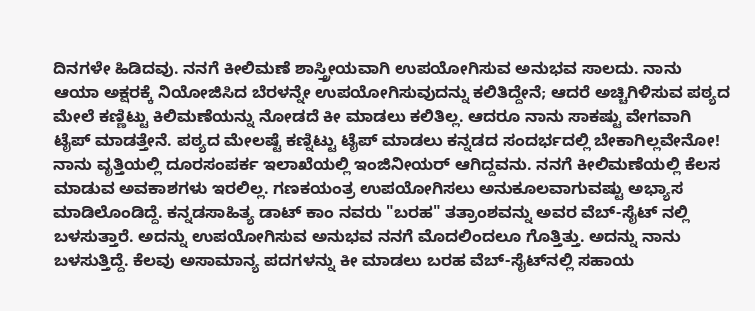ದಿನಗಳೇ ಹಿಡಿದವು. ನನಗೆ ಕೀಲಿಮಣೆ ಶಾಸ್ತ್ರೀಯವಾಗಿ ಉಪಯೋಗಿಸುವ ಅನುಭವ ಸಾಲದು. ನಾನು ಆಯಾ ಅಕ್ಷರಕ್ಕೆ ನಿಯೋಜಿಸಿದ ಬೆರಳನ್ನೇ ಉಪಯೋಗಿಸುವುದನ್ನು ಕಲಿತಿದ್ದೇನೆ; ಆದರೆ ಅಚ್ಚಿಗಿಳಿಸುವ ಪಠ್ಯದ ಮೇಲೆ ಕಣ್ಣಿಟ್ಟು ಕಿಲಿಮಣೆಯನ್ನು ನೋಡದೆ ಕೀ ಮಾಡಲು ಕಲಿತಿಲ್ಲ. ಆದರೂ ನಾನು ಸಾಕಷ್ಟು ವೇಗವಾಗಿ ಟೈಪ್ ಮಾಡತ್ತೇನೆ. ಪಠ್ಯದ ಮೇಲಷ್ಟೆ ಕಣ್ನಿಟ್ಟು ಟೈಪ್ ಮಾಡಲು ಕನ್ನಡದ ಸಂದರ್ಭದಲ್ಲಿ ಬೇಕಾಗಿಲ್ಲವೇನೋ! ನಾನು ವೃತ್ತಿಯಲ್ಲಿ ದೂರಸಂಪರ್ಕ ಇಲಾಖೆಯಲ್ಲಿ ಇಂಜಿನೀಯರ್ ಆಗಿದ್ದವನು. ನನಗೆ ಕೀಲಿಮಣೆಯಲ್ಲಿ ಕೆಲಸ ಮಾಡುವ ಅವಕಾಶಗಳು ಇರಲಿಲ್ಲ. ಗಣಕಯಂತ್ರ ಉಪಯೋಗಿಸಲು ಅನುಕೂಲವಾಗುವಷ್ಟು ಅಭ್ಯಾಸ ಮಾಡಿಲೊಂಡಿದ್ದೆ. ಕನ್ನಡಸಾಹಿತ್ಯ ಡಾಟ್ ಕಾಂ ನವರು "ಬರಹ" ತತ್ರಾಂಶವನ್ನು ಅವರ ವೆಬ್-ಸೈಟ್ ನಲ್ಲಿ ಬಳಸುತ್ತಾರೆ. ಅದನ್ನು ಉಪಯೋಗಿಸುವ ಅನುಭವ ನನಗೆ ಮೊದಲಿಂದಲೂ ಗೊತ್ತಿತ್ತು. ಅದನ್ನು ನಾನು ಬಳಸುತ್ತಿದ್ದೆ. ಕೆಲವು ಅಸಾಮಾನ್ಯ ಪದಗಳನ್ನು ಕೀ ಮಾಡಲು ಬರಹ ವೆಬ್-ಸೈಟ್‍ನಲ್ಲಿ ಸಹಾಯ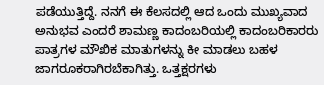ಪಡೆಯುತ್ತಿದ್ದೆ. ನನಗೆ ಈ ಕೆಲಸದಲ್ಲಿ ಆದ ಒಂದು ಮುಖ್ಯವಾದ ಅನುಭವ ಎಂದರೆ ಶಾಮಣ್ಣ ಕಾದಂಬರಿಯಲ್ಲಿ ಕಾದಂಬರಿಕಾರರು ಪಾತ್ರಗಳ ಮೌಖಿಕ ಮಾತುಗಳನ್ನು ಕೀ ಮಾಡಲು ಬಹಳ ಜಾಗರೂಕರಾಗಿರಬೆಕಾಗಿತ್ತು. ಒತ್ತಕ್ಷರಗಳು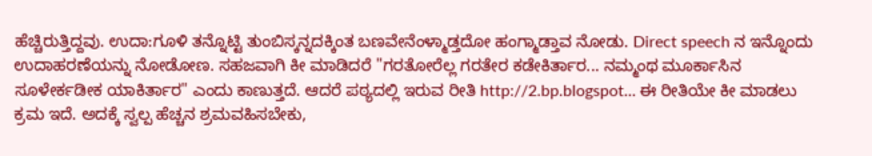ಹೆಚ್ಚಿರುತ್ತಿದ್ದವು. ಉದಾ:ಗೂಳಿ ತನ್ನೊಟ್ಟಿ ತುಂಬಿಸ್ಕನ್ನದಕ್ಕಿಂತ ಬಣವೇನೆಂಳ್ಮಾಡ್ತದೋ ಹಂಗ್ಮಾಡ್ತಾವ ನೋಡು. Direct speech ನ ಇನ್ನೊಂದು ಉದಾಹರಣೆಯನ್ನು ನೋಡೋಣ. ಸಹಜವಾಗಿ ಕೀ ಮಾಡಿದರೆ "ಗರತೋರೆಲ್ಲ ಗರತೇರ ಕಡೇಕಿರ್ತಾರ... ನಮ್ಮಂಥ ಮೂರ್ಕಾಸಿನ ಸೂಳೇರ್ಕಡೀಕ ಯಾಕಿರ್ತಾರ" ಎಂದು ಕಾಣುತ್ತದೆ. ಆದರೆ ಪಠ್ಯದಲ್ಲಿ ಇರುವ ರೀತಿ http://2.bp.blogspot... ಈ ರೀತಿಯೇ ಕೀ ಮಾಡಲು ಕ್ರಮ ಇದೆ. ಅದಕ್ಕೆ ಸ್ವಲ್ಪ ಹೆಚ್ಚನ ಶ್ರಮವಹಿಸಬೇಕು,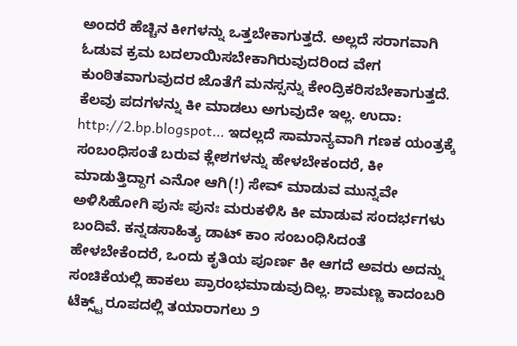ಅಂದರೆ ಹೆಚ್ಚಿನ ಕೀಗಳನ್ನು ಒತ್ತಬೇಕಾಗುತ್ತದೆ. ಅಲ್ಲದೆ ಸರಾಗವಾಗಿ ಓಡುವ ಕ್ರಮ ಬದಲಾಯಿಸಬೇಕಾಗಿರುವುದರಿಂದ ವೇಗ ಕುಂಠಿತವಾಗುವುದರ ಜೊತೆಗೆ ಮನಸ್ಸನ್ನು ಕೇಂದ್ರಿಕರಿಸಬೇಕಾಗುತ್ತದೆ. ಕೆಲವು ಪದಗಳನ್ನು ಕೀ ಮಾಡಲು ಅಗುವುದೇ ಇಲ್ಲ. ಉದಾ: http://2.bp.blogspot... ಇದಲ್ಲದೆ ಸಾಮಾನ್ಯವಾಗಿ ಗಣಕ ಯಂತ್ರಕ್ಕೆ ಸಂಬಂಧಿಸಂತೆ ಬರುವ ಕ್ಲೇಶಗಳನ್ನು ಹೇಳಬೇಕಂದರೆ, ಕೀ ಮಾಡುತ್ತಿದ್ದಾಗ ಎನೋ ಆಗಿ(!) ಸೇವ್ ಮಾಡುವ ಮುನ್ನವೇ ಅಳಿಸಿಹೋಗಿ ಪುನಃ ಪುನಃ ಮರುಕಳಿಸಿ ಕೀ ಮಾಡುವ ಸಂದರ್ಭಗಳು ಬಂದಿವೆ. ಕನ್ನಡಸಾಹಿತ್ಯ ಡಾಟ್ ಕಾಂ ಸಂಬಂಧಿಸಿದಂತೆ ಹೇಳಬೇಕೆಂದರೆ, ಒಂದು ಕೃತಿಯ ಪೂರ್ಣ ಕೀ ಆಗದೆ ಅವರು ಅದನ್ನು ಸಂಚಿಕೆಯಲ್ಲಿ ಹಾಕಲು ಪ್ರಾರಂಭಮಾಡುವುದಿಲ್ಲ. ಶಾಮಣ್ಣ ಕಾದಂಬರಿ ಟೆಕ್ಸ್ಟ್ ರೂಪದಲ್ಲಿ ತಯಾರಾಗಲು ೨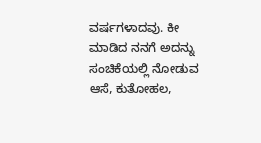ವರ್ಷಗಳಾದವು. ಕೀ ಮಾಡಿದ ನನಗೆ ಅದನ್ನು ಸಂಚಿಕೆಯಲ್ಲಿ ನೋಡುವ ಆಸೆ, ಕುತೋಹಲ,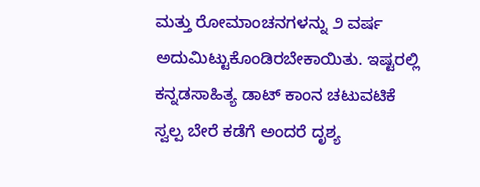ಮತ್ತು ರೋಮಾಂಚನಗಳನ್ನು ೨ ವರ್ಷ ಅದುಮಿಟ್ಟುಕೊಂಡಿರಬೇಕಾಯಿತು. ಇಷ್ಟರಲ್ಲಿ ಕನ್ನಡಸಾಹಿತ್ಯ ಡಾಟ್ ಕಾಂ‍ನ ಚಟುವಟಿಕೆ ಸ್ವಲ್ಪ ಬೇರೆ ಕಡೆಗೆ ಅಂದರೆ ದೃಶ್ಯ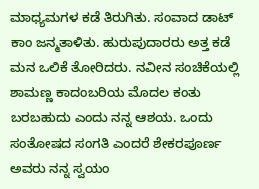ಮಾಧ್ಯಮಗಳ ಕಡೆ ತಿರುಗಿತು. ಸಂವಾದ ಡಾಟ್ ಕಾಂ ಜನ್ಮತಾಳಿತು. ಹುರುಪುದಾರರು ಅತ್ತ ಕಡೆ ಮನ ಒಲಿಕೆ ತೋರಿದರು. ನವೀನ ಸಂಚಿಕೆಯಲ್ಲಿ ಶಾಮಣ್ಣ ಕಾದಂಬರಿಯ ಮೊದಲ ಕಂತು ಬರಬಹುದು ಎಂದು ನನ್ನ ಆಶಯ. ಒಂದು ಸಂತೋಷದ ಸಂಗತಿ ಎಂದರೆ ಶೇಕರಪೂರ್ಣ ಅವರು ನನ್ನ ಸ್ವಯಂ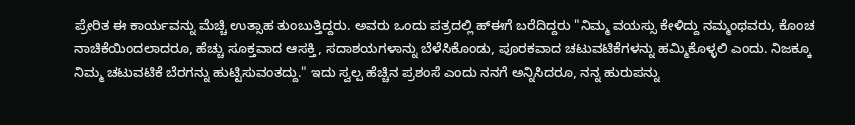ಪ್ರೇರಿತ ಈ ಕಾರ್ಯವನ್ನು ಮೆಚ್ಚಿ ಉತ್ಸಾಹ ತುಂಬುತ್ತಿದ್ದರು. ಅವರು ಒಂದು ಪತ್ರದಲ್ಲಿ ಹ್ಈಗೆ ಬರೆದಿದ್ದರು "ನಿಮ್ಮ ವಯಸ್ಸು ಕೇಳಿದ್ದು ನಮ್ಮಂಥವರು, ಕೊಂಚ ನಾಚಿಕೆಯಿಂದಲಾದರೂ, ಹೆಚ್ಚು ಸೂಕ್ತವಾದ ಆಸಕ್ತಿ, ಸದಾಶಯಗಳಾನ್ನು ಬೆಳೆಸಿಕೊಂಡು, ಪೂರಕವಾದ ಚಟುವಟಿಕೆಗಳನ್ನು ಹಮ್ಮಿಕೊಳ್ಳಲಿ ಎಂದು. ನಿಜಕ್ಕೂ ನಿಮ್ಮ ಚಟುವಟಿಕೆ ಬೆರಗನ್ನು ಹುಟ್ಟಿಸುವಂತದ್ದು." ಇದು ಸ್ವಲ್ಪ ಹೆಚ್ಚಿನ ಪ್ರಶಂಸೆ ಎಂದು ನನಗೆ ಅನ್ನಿಸಿದರೂ, ನನ್ನ ಹುರುಪನ್ನು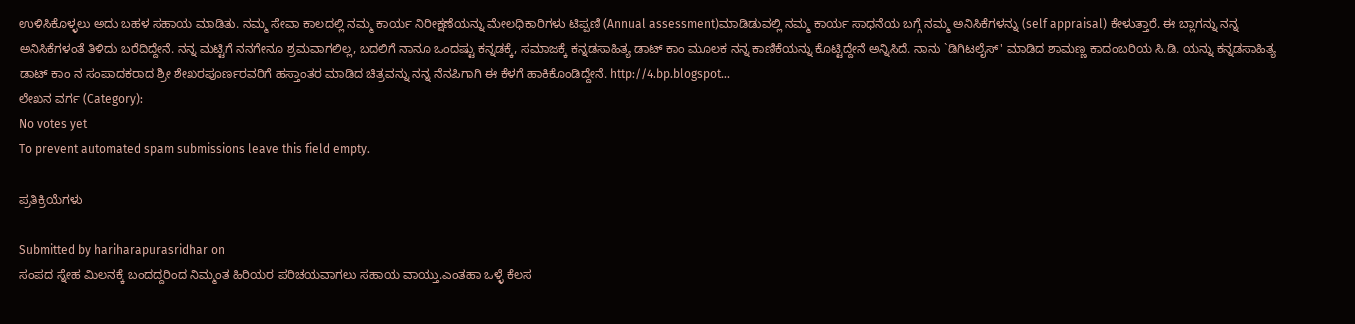ಉಳಿಸಿಕೊಳ್ಳಲು ಅದು ಬಹಳ ಸಹಾಯ ಮಾಡಿತು. ನಮ್ಮ ಸೇವಾ ಕಾಲದಲ್ಲಿ ನಮ್ಮ ಕಾರ್ಯ ನಿರೀಕ್ಷಣೆಯನ್ನು ಮೇಲಧಿಕಾರಿಗಳು ಟಿಪ್ಪಣಿ (Annual assessment)ಮಾಡಿಡುವಲ್ಲಿ ನಮ್ಮ ಕಾರ್ಯ ಸಾಧನೆಯ ಬಗ್ಗೆ ನಮ್ಮ ಅನಿಸಿಕೆಗಳನ್ನು (self appraisal) ಕೇಳುತ್ತಾರೆ. ಈ ಬ್ಲಾಗನ್ನು ನನ್ನ ಅನಿಸಿಕೆಗಳಂತೆ ತಿಳಿದು ಬರೆದಿದ್ದೇನೆ. ನನ್ನ ಮಟ್ಟಿಗೆ ನನಗೇನೂ ಶ್ರಮವಾಗಲಿಲ್ಲ, ಬದಲಿಗೆ ನಾನೂ ಒಂದಷ್ಟು ಕನ್ನಡಕ್ಕೆ, ಸಮಾಜಕ್ಕೆ ಕನ್ನಡಸಾಹಿತ್ಯ ಡಾಟ್ ಕಾಂ ಮೂಲಕ ನನ್ನ ಕಾಣಿಕೆಯನ್ನು ಕೊಟ್ಟಿದ್ದೇನೆ ಅನ್ನಿಸಿದೆ. ನಾನು `ಡಿಗಿಟಲೈಸ್' ಮಾಡಿದ ಶಾಮಣ್ಣ ಕಾದಂಬರಿಯ ಸಿ.ಡಿ. ಯನ್ನು ಕನ್ನಡಸಾಹಿತ್ಯ ಡಾಟ್ ಕಾಂ ‍ನ ಸಂಪಾದಕರಾದ ಶ್ರೀ ಶೇಖರಪೂರ್ಣರವರಿಗೆ ಹಸ್ತಾಂತರ ಮಾಡಿದ ಚಿತ್ರವನ್ನು ನನ್ನ ನೆನಪಿಗಾಗಿ ಈ ಕೆಳಗೆ ಹಾಕಿಕೊಂಡಿದ್ದೇನೆ. http://4.bp.blogspot...
ಲೇಖನ ವರ್ಗ (Category):
No votes yet
To prevent automated spam submissions leave this field empty.

ಪ್ರತಿಕ್ರಿಯೆಗಳು

Submitted by hariharapurasridhar on
ಸಂಪದ ಸ್ನೇಹ ಮಿಲನಕ್ಕೆ ಬಂದದ್ದರಿಂದ ನಿಮ್ಮಂತ ಹಿರಿಯರ ಪರಿಚಯವಾಗಲು ಸಹಾಯ ವಾಯ್ತು.ಎಂತಹಾ ಒಳ್ಳೆ ಕೆಲಸ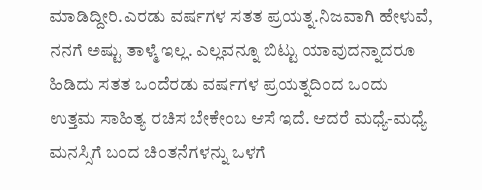ಮಾಡಿದ್ದೀರಿ.ಎರಡು ವರ್ಷಗಳ ಸತತ ಪ್ರಯತ್ನ.ನಿಜವಾಗಿ ಹೇಳುವೆ, ನನಗೆ ಅಷ್ಟು ತಾಳ್ಮೆ ಇಲ್ಲ. ಎಲ್ಲವನ್ನೂ ಬಿಟ್ಟು ಯಾವುದನ್ನಾದರೂ ಹಿಡಿದು ಸತತ ಒಂದೆರಡು ವರ್ಷಗಳ ಪ್ರಯತ್ನದಿಂದ ಒಂದು ಉತ್ತಮ ಸಾಹಿತ್ಯ ರಚಿಸ ಬೇಕೇಂಬ ಆಸೆ ಇದೆ. ಆದರೆ ಮಧ್ಯೆ-ಮಧ್ಯೆ ಮನಸ್ಸಿಗೆ ಬಂದ ಚಿಂತನೆಗಳನ್ನು ಒಳಗೆ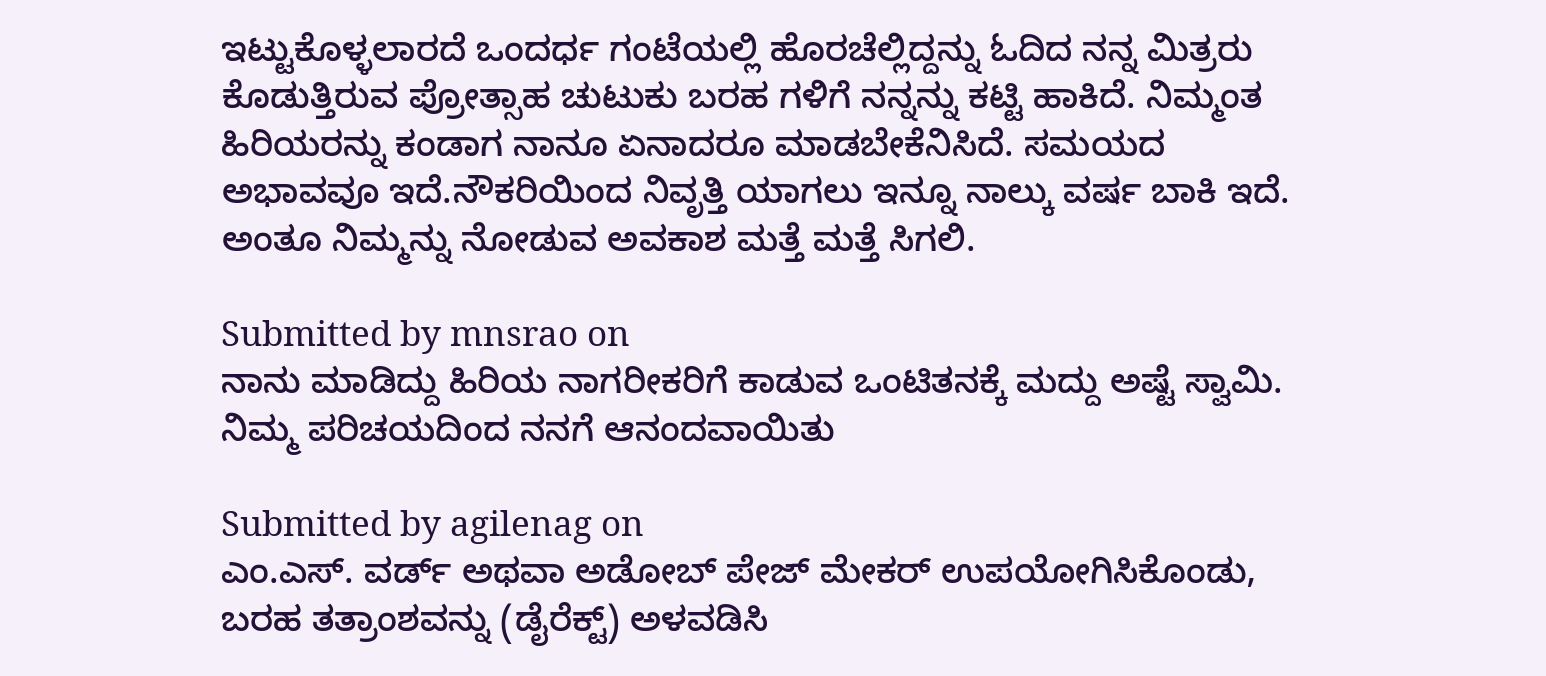ಇಟ್ಟುಕೊಳ್ಳಲಾರದೆ ಒಂದರ್ಧ ಗಂಟೆಯಲ್ಲಿ ಹೊರಚೆಲ್ಲಿದ್ದನ್ನು ಓದಿದ ನನ್ನ ಮಿತ್ರರು ಕೊಡುತ್ತಿರುವ ಪ್ರೋತ್ಸಾಹ ಚುಟುಕು ಬರಹ ಗಳಿಗೆ ನನ್ನನ್ನು ಕಟ್ಟಿ ಹಾಕಿದೆ. ನಿಮ್ಮಂತ ಹಿರಿಯರನ್ನು ಕಂಡಾಗ ನಾನೂ ಏನಾದರೂ ಮಾಡಬೇಕೆನಿಸಿದೆ. ಸಮಯದ ಅಭಾವವೂ ಇದೆ.ನೌಕರಿಯಿಂದ ನಿವೃತ್ತಿ ಯಾಗಲು ಇನ್ನೂ ನಾಲ್ಕು ವರ್ಷ ಬಾಕಿ ಇದೆ. ಅಂತೂ ನಿಮ್ಮನ್ನು ನೋಡುವ ಅವಕಾಶ ಮತ್ತೆ ಮತ್ತೆ ಸಿಗಲಿ.

Submitted by mnsrao on
ನಾನು ಮಾಡಿದ್ದು ಹಿರಿಯ ನಾಗರೀಕರಿಗೆ ಕಾಡುವ ಒಂಟಿತನಕ್ಕೆ ಮದ್ದು ಅಷ್ಟೆ ಸ್ವಾಮಿ. ನಿಮ್ಮ ಪರಿಚಯದಿಂದ ನನಗೆ ಆನಂದವಾಯಿತು

Submitted by agilenag on
ಎಂ.ಎಸ್. ವರ್ಡ್ ಅಥವಾ ಅಡೋಬ್ ಪೇಜ್ ಮೇಕರ್ ಉಪಯೋಗಿಸಿಕೊಂಡು, ಬರಹ ತತ್ರಾಂಶವನ್ನು (ಡೈರೆಕ್ಟ್) ಅಳವಡಿಸಿ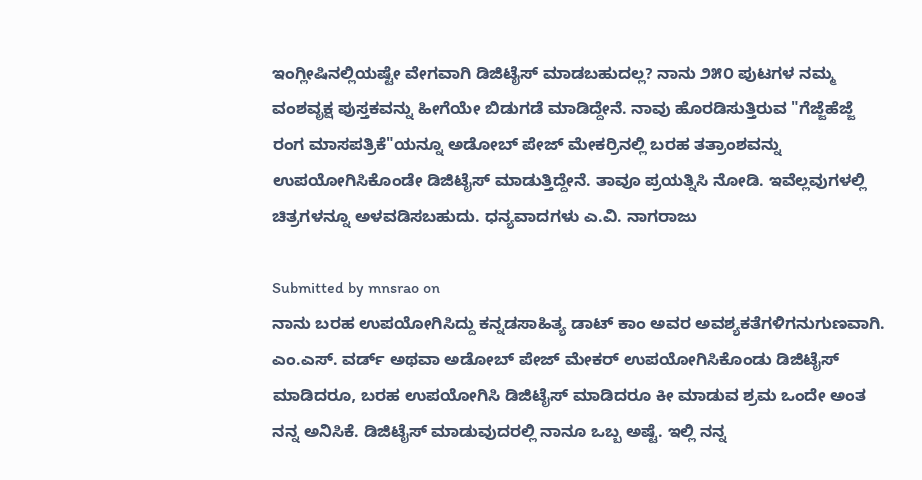ಇಂಗ್ಲೀಷಿನಲ್ಲಿಯಷ್ಟೇ ವೇಗವಾಗಿ ಡಿಜಿಟೈಸ್ ಮಾಡಬಹುದಲ್ಲ? ನಾನು ೨೫೦ ಪುಟಗಳ ನಮ್ಮ ವಂಶವೃಕ್ಷ ಪುಸ್ತಕವನ್ನು ಹೀಗೆಯೇ ಬಿಡುಗಡೆ ಮಾಡಿದ್ದೇನೆ. ನಾವು ಹೊರಡಿಸುತ್ತಿರುವ "ಗೆಜ್ಜೆಹೆಜ್ಜೆ ರಂಗ ಮಾಸಪತ್ರಿಕೆ"ಯನ್ನೂ ಅಡೋಬ್ ಪೇಜ್ ಮೇಕರ್ರಿನಲ್ಲಿ ಬರಹ ತತ್ರಾಂಶವನ್ನು ಉಪಯೋಗಿಸಿಕೊಂಡೇ ಡಿಜಿಟೈಸ್ ಮಾಡುತ್ತಿದ್ದೇನೆ. ತಾವೂ ಪ್ರಯತ್ನಿಸಿ ನೋಡಿ. ಇವೆಲ್ಲವುಗಳಲ್ಲಿ ಚಿತ್ರಗಳನ್ನೂ ಅಳವಡಿಸಬಹುದು. ಧನ್ಯವಾದಗಳು ಎ.ವಿ. ನಾಗರಾಜು

Submitted by mnsrao on
ನಾನು ಬರಹ ಉಪಯೋಗಿಸಿದ್ದು ಕನ್ನಡಸಾಹಿತ್ಯ ಡಾಟ್ ಕಾಂ ಅವರ ಅವಶ್ಯಕತೆಗಳಿಗನುಗುಣವಾಗಿ. ಎಂ.ಎಸ್. ವರ್ಡ್ ಅಥವಾ ಅಡೋಬ್ ಪೇಜ್ ಮೇಕರ್ ಉಪಯೋಗಿಸಿಕೊಂಡು ಡಿಜಿಟೈಸ್ ಮಾಡಿದರೂ, ಬರಹ ಉಪಯೋಗಿಸಿ ಡಿಜಿಟೈಸ್ ಮಾಡಿದರೂ ಕೀ ಮಾಡುವ ಶ್ರಮ ಒಂದೇ ಅಂತ ನನ್ನ ಅನಿಸಿಕೆ. ಡಿಜಿಟೈಸ್ ಮಾಡುವುದರಲ್ಲಿ ನಾನೂ ಒಬ್ಬ ಅಷ್ಟೆ. ಇಲ್ಲಿ ನನ್ನ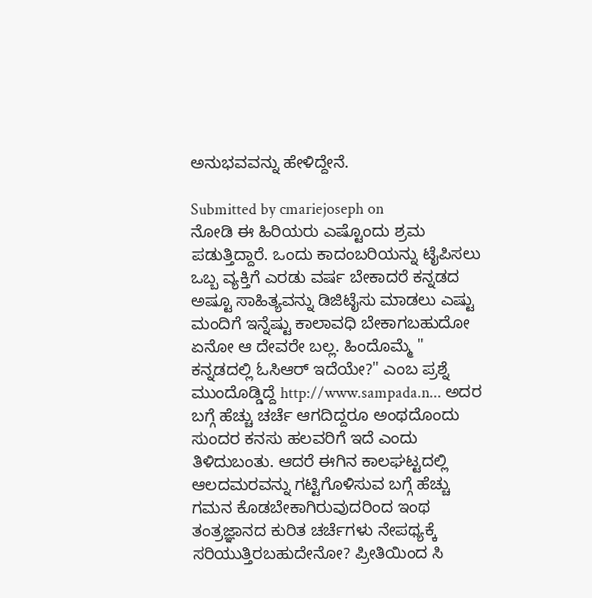ಅನುಭವವನ್ನು ಹೇಳಿದ್ದೇನೆ.

Submitted by cmariejoseph on
ನೋಡಿ ಈ ಹಿರಿಯರು ಎಷ್ಟೊಂದು ಶ್ರಮ ಪಡುತ್ತಿದ್ದಾರೆ. ಒಂದು ಕಾದಂಬರಿಯನ್ನು ಟೈಪಿಸಲು ಒಬ್ಬ ವ್ಯಕ್ತಿಗೆ ಎರಡು ವರ್ಷ ಬೇಕಾದರೆ ಕನ್ನಡದ ಅಷ್ಟೂ ಸಾಹಿತ್ಯವನ್ನು ಡಿಜಿಟೈಸು ಮಾಡಲು ಎಷ್ಟು ಮಂದಿಗೆ ಇನ್ನೆಷ್ಟು ಕಾಲಾವಧಿ ಬೇಕಾಗಬಹುದೋ ಏನೋ ಆ ದೇವರೇ ಬಲ್ಲ. ಹಿಂದೊಮ್ಮೆ " ಕನ್ನಡದಲ್ಲಿ ಓಸಿಆರ್‍ ಇದೆಯೇ?" ಎಂಬ ಪ್ರಶ್ನೆ ಮುಂದೊಡ್ಡಿದ್ದೆ http://www.sampada.n... ಅದರ ಬಗ್ಗೆ ಹೆಚ್ಚು ಚರ್ಚೆ ಆಗದಿದ್ದರೂ ಅಂಥದೊಂದು ಸುಂದರ ಕನಸು ಹಲವರಿಗೆ ಇದೆ ಎಂದು ತಿಳಿದುಬಂತು. ಆದರೆ ಈಗಿನ ಕಾಲಘಟ್ಟದಲ್ಲಿ ಆಲದಮರವನ್ನು ಗಟ್ಟಿಗೊಳಿಸುವ ಬಗ್ಗೆ ಹೆಚ್ಚು ಗಮನ ಕೊಡಬೇಕಾಗಿರುವುದರಿಂದ ಇಂಥ ತಂತ್ರಜ್ಞಾನದ ಕುರಿತ ಚರ್ಚೆಗಳು ನೇಪಥ್ಯಕ್ಕೆ ಸರಿಯುತ್ತಿರಬಹುದೇನೋ? ಪ್ರೀತಿಯಿಂದ ಸಿ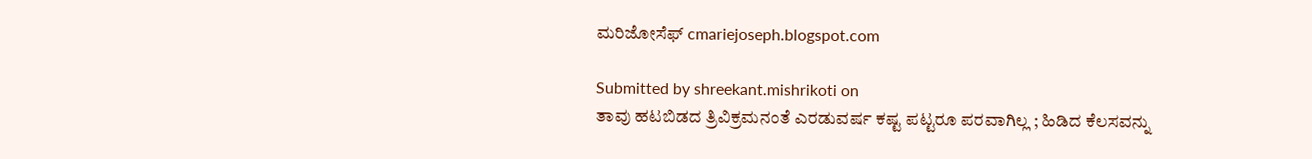ಮರಿಜೋಸೆಫ್ cmariejoseph.blogspot.com

Submitted by shreekant.mishrikoti on
ತಾವು ಹಟಬಿಡದ ತ್ರಿವಿಕ್ರಮನಂತೆ ಎರಡುವರ್ಷ ಕಷ್ಟ ಪಟ್ಟರೂ ಪರವಾಗಿಲ್ಲ ; ಹಿಡಿದ ಕೆಲಸವನ್ನು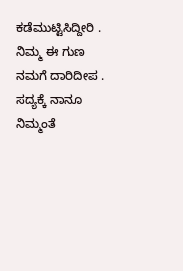ಕಡೆಮುಟ್ಟಿಸಿದ್ದೀರಿ . ನಿಮ್ಮ ಈ ಗುಣ ನಮಗೆ ದಾರಿದೀಪ . ಸದ್ಯಕ್ಕೆ ನಾನೂ ನಿಮ್ಮಂತೆ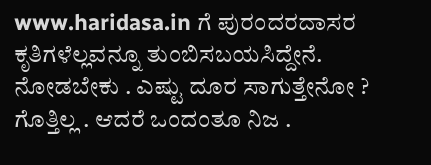www.haridasa.in ಗೆ ಪುರಂದರದಾಸರ ಕೃತಿಗಳೆಲ್ಲವನ್ನೂ ತುಂಬಿಸಬಯಸಿದ್ದೇನೆ. ನೋಡಬೇಕು . ಎಷ್ಟು ದೂರ ಸಾಗುತ್ತೇನೋ ? ಗೊತ್ತಿಲ್ಲ . ಆದರೆ ಒಂದಂತೂ ನಿಜ .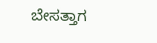ಬೇಸತ್ತಾಗ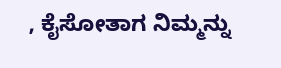, ಕೈಸೋತಾಗ ನಿಮ್ಮನ್ನು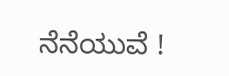ನೆನೆಯುವೆ !